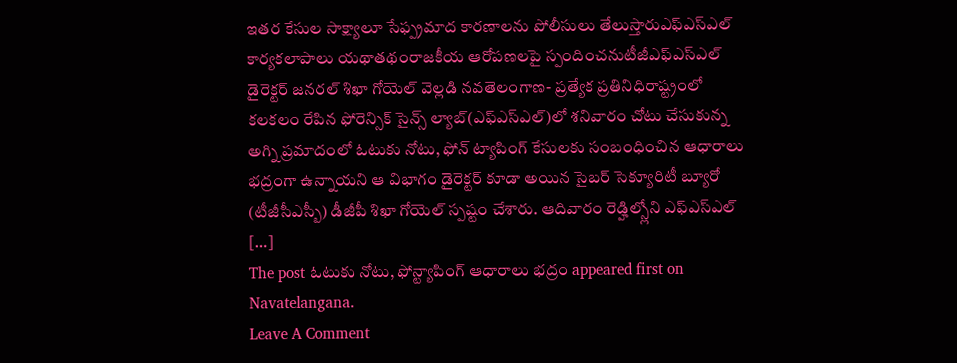ఇతర కేసుల సాక్ష్యాలూ సేఫ్ప్రమాద కారణాలను పోలీసులు తేలుస్తారుఎఫ్ఎస్ఎల్ కార్యకలాపాలు యథాతథంరాజకీయ ఆరోపణలపై స్పందించనుటీజీఎఫ్ఎస్ఎల్ డైరెక్టర్ జనరల్ శిఖా గోయెల్ వెల్లడి నవతెలంగాణ- ప్రత్యేక ప్రతినిధిరాష్ట్రంలో కలకలం రేపిన ఫోరెన్సిక్ సైన్స్ ల్యాబ్(ఎఫ్ఎస్ఎల్)లో శనివారం చోటు చేసుకున్న అగ్ని ప్రమాదంలో ఓటుకు నోటు, ఫోన్ ట్యాపింగ్ కేసులకు సంబంధించిన ఆధారాలు భద్రంగా ఉన్నాయని ఆ విభాగం డైరెక్టర్ కూడా అయిన సైబర్ సెక్యూరిటీ బ్యూరో (టీజీసీఎస్బీ) డీజీపీ శిఖా గోయెల్ స్పష్టం చేశారు. ఆదివారం రెడ్హిల్స్లోని ఎఫ్ఎస్ఎల్ […]
The post ఓటుకు నోటు, ఫోన్ట్యాపింగ్ ఆధారాలు భద్రం appeared first on Navatelangana.
Leave A Comment